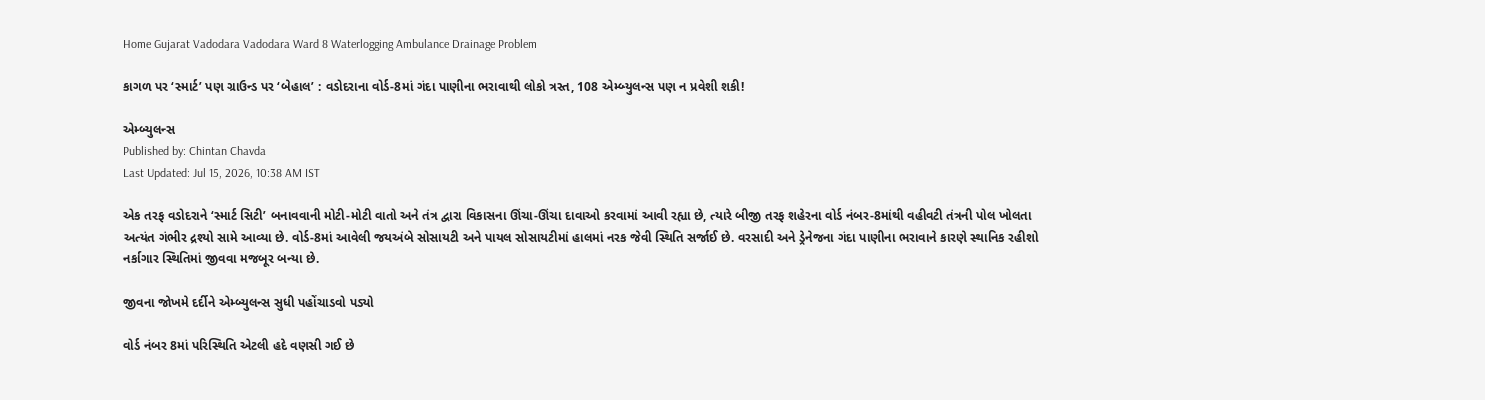Home Gujarat Vadodara Vadodara Ward 8 Waterlogging Ambulance Drainage Problem

કાગળ પર ‘સ્માર્ટ’ પણ ગ્રાઉન્ડ પર ‘બેહાલ’ : વડોદરાના વોર્ડ-8માં ગંદા પાણીના ભરાવાથી લોકો ત્રસ્ત, 108 એમ્બ્યુલન્સ પણ ન પ્રવેશી શકી!

એમ્બ્યુલન્સ
Published by: Chintan Chavda
Last Updated: Jul 15, 2026, 10:38 AM IST

એક તરફ વડોદરાને ‘સ્માર્ટ સિટી’ બનાવવાની મોટી-મોટી વાતો અને તંત્ર દ્વારા વિકાસના ઊંચા-ઊંચા દાવાઓ કરવામાં આવી રહ્યા છે, ત્યારે બીજી તરફ શહેરના વોર્ડ નંબર-8માંથી વહીવટી તંત્રની પોલ ખોલતા અત્યંત ગંભીર દ્રશ્યો સામે આવ્યા છે. વોર્ડ-8માં આવેલી જયઅંબે સોસાયટી અને પાયલ સોસાયટીમાં હાલમાં નરક જેવી સ્થિતિ સર્જાઈ છે. વરસાદી અને ડ્રેનેજના ગંદા પાણીના ભરાવાને કારણે સ્થાનિક રહીશો નર્કાગાર સ્થિતિમાં જીવવા મજબૂર બન્યા છે.

જીવના જોખમે દર્દીને એમ્બ્યુલન્સ સુધી પહોંચાડવો પડ્યો

વોર્ડ નંબર 8માં પરિસ્થિતિ એટલી હદે વણસી ગઈ છે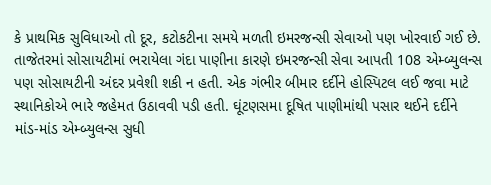કે પ્રાથમિક સુવિધાઓ તો દૂર, કટોકટીના સમયે મળતી ઇમરજન્સી સેવાઓ પણ ખોરવાઈ ગઈ છે. તાજેતરમાં સોસાયટીમાં ભરાયેલા ગંદા પાણીના કારણે ઇમરજન્સી સેવા આપતી 108 એમ્બ્યુલન્સ પણ સોસાયટીની અંદર પ્રવેશી શકી ન હતી. એક ગંભીર બીમાર દર્દીને હોસ્પિટલ લઈ જવા માટે સ્થાનિકોએ ભારે જહેમત ઉઠાવવી પડી હતી. ઘૂંટણસમા દૂષિત પાણીમાંથી પસાર થઈને દર્દીને માંડ-માંડ એમ્બ્યુલન્સ સુધી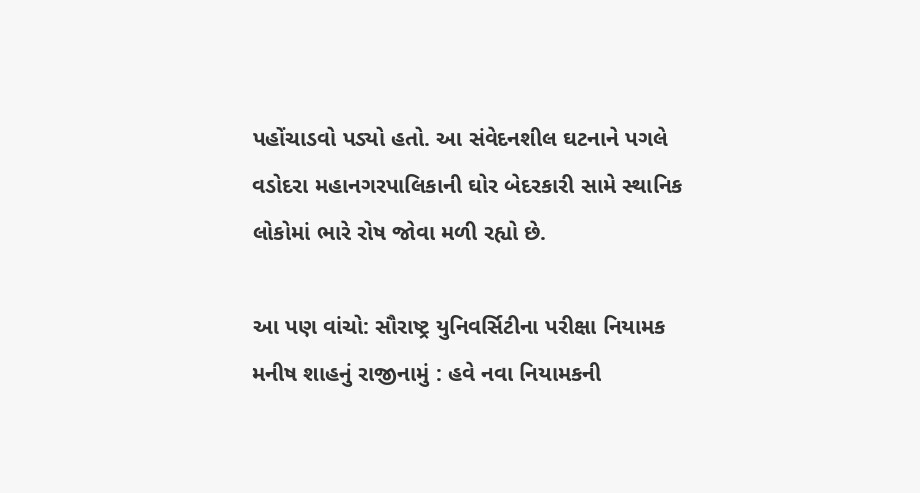પહોંચાડવો પડ્યો હતો. આ સંવેદનશીલ ઘટનાને પગલે વડોદરા મહાનગરપાલિકાની ઘોર બેદરકારી સામે સ્થાનિક લોકોમાં ભારે રોષ જોવા મળી રહ્યો છે.

આ પણ વાંચો: સૌરાષ્ટ્ર યુનિવર્સિટીના પરીક્ષા નિયામક મનીષ શાહનું રાજીનામું : હવે નવા નિયામકની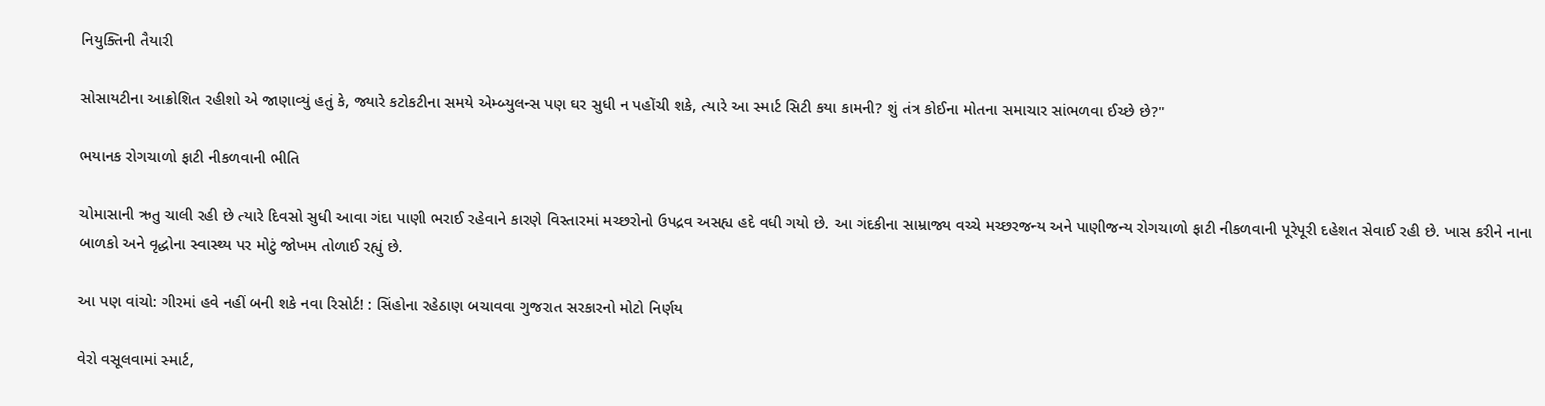નિયુક્તિની તૈયારી

સોસાયટીના આક્રોશિત રહીશો એ જાણાવ્યું હતું કે, જ્યારે કટોકટીના સમયે એમ્બ્યુલન્સ પણ ઘર સુધી ન પહોંચી શકે, ત્યારે આ સ્માર્ટ સિટી કયા કામની? શું તંત્ર કોઈના મોતના સમાચાર સાંભળવા ઈચ્છે છે?"

ભયાનક રોગચાળો ફાટી નીકળવાની ભીતિ

ચોમાસાની ઋતુ ચાલી રહી છે ત્યારે દિવસો સુધી આવા ગંદા પાણી ભરાઈ રહેવાને કારણે વિસ્તારમાં મચ્છરોનો ઉપદ્રવ અસહ્ય હદે વધી ગયો છે. આ ગંદકીના સામ્રાજ્ય વચ્ચે મચ્છરજન્ય અને પાણીજન્ય રોગચાળો ફાટી નીકળવાની પૂરેપૂરી દહેશત સેવાઈ રહી છે. ખાસ કરીને નાના બાળકો અને વૃદ્ધોના સ્વાસ્થ્ય પર મોટું જોખમ તોળાઈ રહ્યું છે.

આ પણ વાંચો: ગીરમાં હવે નહીં બની શકે નવા રિસોર્ટ! : સિંહોના રહેઠાણ બચાવવા ગુજરાત સરકારનો મોટો નિર્ણય

વેરો વસૂલવામાં સ્માર્ટ,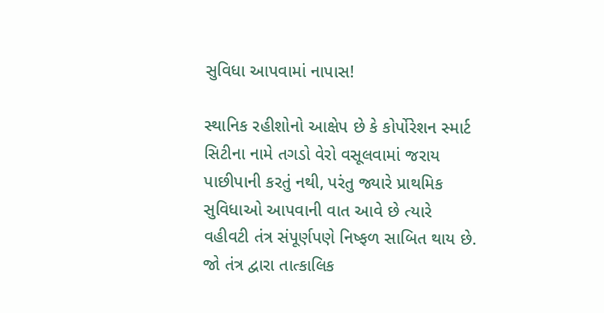સુવિધા આપવામાં નાપાસ!

સ્થાનિક રહીશોનો આક્ષેપ છે કે કોર્પોરેશન સ્માર્ટ સિટીના નામે તગડો વેરો વસૂલવામાં જરાય પાછીપાની કરતું નથી, પરંતુ જ્યારે પ્રાથમિક સુવિધાઓ આપવાની વાત આવે છે ત્યારે વહીવટી તંત્ર સંપૂર્ણપણે નિષ્ફળ સાબિત થાય છે. જો તંત્ર દ્વારા તાત્કાલિક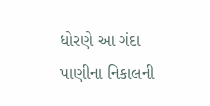ધોરણે આ ગંદા પાણીના નિકાલની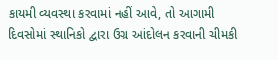કાયમી વ્યવસ્થા કરવામાં નહીં આવે, તો આગામી દિવસોમાં સ્થાનિકો દ્વારા ઉગ્ર આંદોલન કરવાની ચીમકી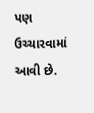પણ ઉચ્ચારવામાં આવી છે.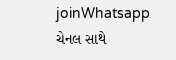joinWhatsapp ચેનલ સાથે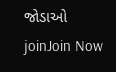જોડાઓ
joinJoin Now